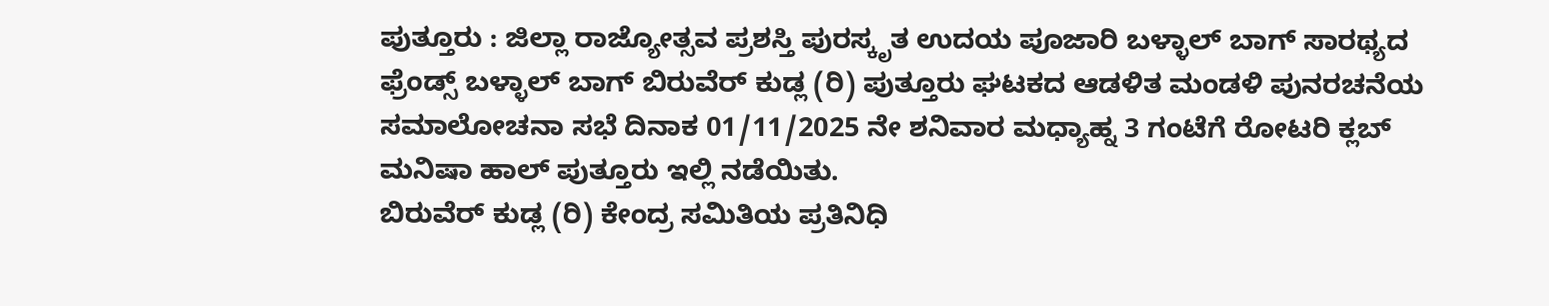ಪುತ್ತೂರು : ಜಿಲ್ಲಾ ರಾಜ್ಯೋತ್ಸವ ಪ್ರಶಸ್ತಿ ಪುರಸ್ಕೃತ ಉದಯ ಪೂಜಾರಿ ಬಳ್ಳಾಲ್ ಬಾಗ್ ಸಾರಥ್ಯದ ಫ್ರೆಂಡ್ಸ್ ಬಳ್ಳಾಲ್ ಬಾಗ್ ಬಿರುವೆರ್ ಕುಡ್ಲ (ರಿ) ಪುತ್ತೂರು ಘಟಕದ ಆಡಳಿತ ಮಂಡಳಿ ಪುನರಚನೆಯ ಸಮಾಲೋಚನಾ ಸಭೆ ದಿನಾಕ 01/11/2025 ನೇ ಶನಿವಾರ ಮಧ್ಯಾಹ್ನ 3 ಗಂಟೆಗೆ ರೋಟರಿ ಕ್ಲಬ್ ಮನಿಷಾ ಹಾಲ್ ಪುತ್ತೂರು ಇಲ್ಲಿ ನಡೆಯಿತು.
ಬಿರುವೆರ್ ಕುಡ್ಲ (ರಿ) ಕೇಂದ್ರ ಸಮಿತಿಯ ಪ್ರತಿನಿಧಿ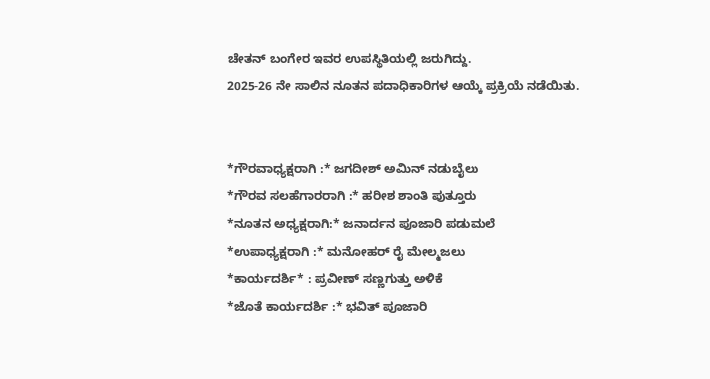ಚೇತನ್ ಬಂಗೇರ ಇವರ ಉಪಸ್ಥಿತಿಯಲ್ಲಿ ಜರುಗಿದ್ದು.
2025-26 ನೇ ಸಾಲಿನ ನೂತನ ಪದಾಧಿಕಾರಿಗಳ ಆಯ್ಕೆ ಪ್ರಕ್ರಿಯೆ ನಡೆಯಿತು.


*ಗೌರವಾಧ್ಯಕ್ಷರಾಗಿ :* ಜಗದೀಶ್ ಅಮಿನ್ ನಡುಬೈಲು
*ಗೌರವ ಸಲಹೆಗಾರರಾಗಿ :* ಹರೀಶ ಶಾಂತಿ ಪುತ್ತೂರು
*ನೂತನ ಅಧ್ಯಕ್ಷರಾಗಿ:* ಜನಾರ್ದನ ಪೂಜಾರಿ ಪಡುಮಲೆ
*ಉಪಾಧ್ಯಕ್ಷರಾಗಿ :* ಮನೋಹರ್ ರೈ ಮೇಲ್ಮಜಲು
*ಕಾರ್ಯದರ್ಶಿ* : ಪ್ರವೀಣ್ ಸಣ್ಣಗುತ್ತು ಅಳಿಕೆ
*ಜೊತೆ ಕಾರ್ಯದರ್ಶಿ :* ಭವಿತ್ ಪೂಜಾರಿ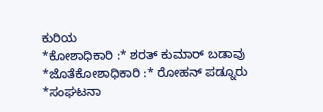ಕುರಿಯ
*ಕೋಶಾಧಿಕಾರಿ :* ಶರತ್ ಕುಮಾರ್ ಬಡಾವು
*ಜೊತೆಕೋಶಾಧಿಕಾರಿ :* ರೋಹನ್ ಪಡ್ನೂರು
*ಸಂಘಟನಾ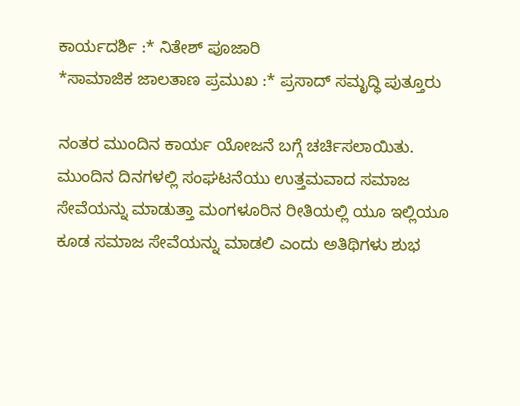ಕಾರ್ಯದರ್ಶಿ :* ನಿತೇಶ್ ಪೂಜಾರಿ
*ಸಾಮಾಜಿಕ ಜಾಲತಾಣ ಪ್ರಮುಖ :* ಪ್ರಸಾದ್ ಸಮೃದ್ಧಿ ಪುತ್ತೂರು

ನಂತರ ಮುಂದಿನ ಕಾರ್ಯ ಯೋಜನೆ ಬಗ್ಗೆ ಚರ್ಚಿಸಲಾಯಿತು.
ಮುಂದಿನ ದಿನಗಳಲ್ಲಿ ಸಂಘಟನೆಯು ಉತ್ತಮವಾದ ಸಮಾಜ ಸೇವೆಯನ್ನು ಮಾಡುತ್ತಾ ಮಂಗಳೂರಿನ ರೀತಿಯಲ್ಲಿ ಯೂ ಇಲ್ಲಿಯೂ ಕೂಡ ಸಮಾಜ ಸೇವೆಯನ್ನು ಮಾಡಲಿ ಎಂದು ಅತಿಥಿಗಳು ಶುಭ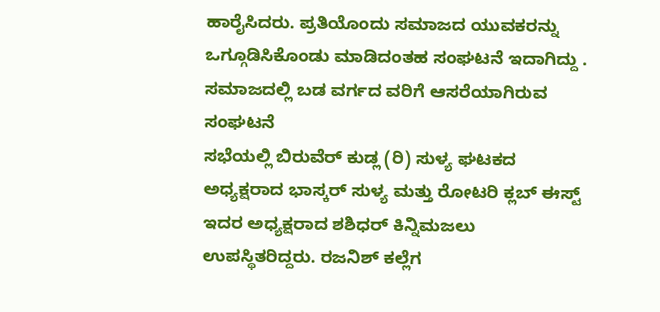ಹಾರೈಸಿದರು. ಪ್ರತಿಯೊಂದು ಸಮಾಜದ ಯುವಕರನ್ನು ಒಗ್ಗೂಡಿಸಿಕೊಂಡು ಮಾಡಿದಂತಹ ಸಂಘಟನೆ ಇದಾಗಿದ್ದು . ಸಮಾಜದಲ್ಲಿ ಬಡ ವರ್ಗದ ವರಿಗೆ ಆಸರೆಯಾಗಿರುವ ಸಂಘಟನೆ
ಸಭೆಯಲ್ಲಿ ಬಿರುವೆರ್ ಕುಡ್ಲ (ರಿ) ಸುಳ್ಯ ಘಟಕದ ಅಧ್ಯಕ್ಷರಾದ ಭಾಸ್ಕರ್ ಸುಳ್ಯ ಮತ್ತು ರೋಟರಿ ಕ್ಲಬ್ ಈಸ್ಟ್ ಇದರ ಅಧ್ಯಕ್ಷರಾದ ಶಶಿಧರ್ ಕಿನ್ನಿಮಜಲು ಉಪಸ್ಥಿತರಿದ್ದರು. ರಜನಿಶ್ ಕಲ್ಲೆಗ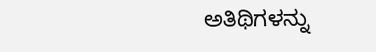ಅತಿಥಿಗಳನ್ನು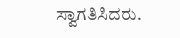ಸ್ವಾಗತಿಸಿದರು.